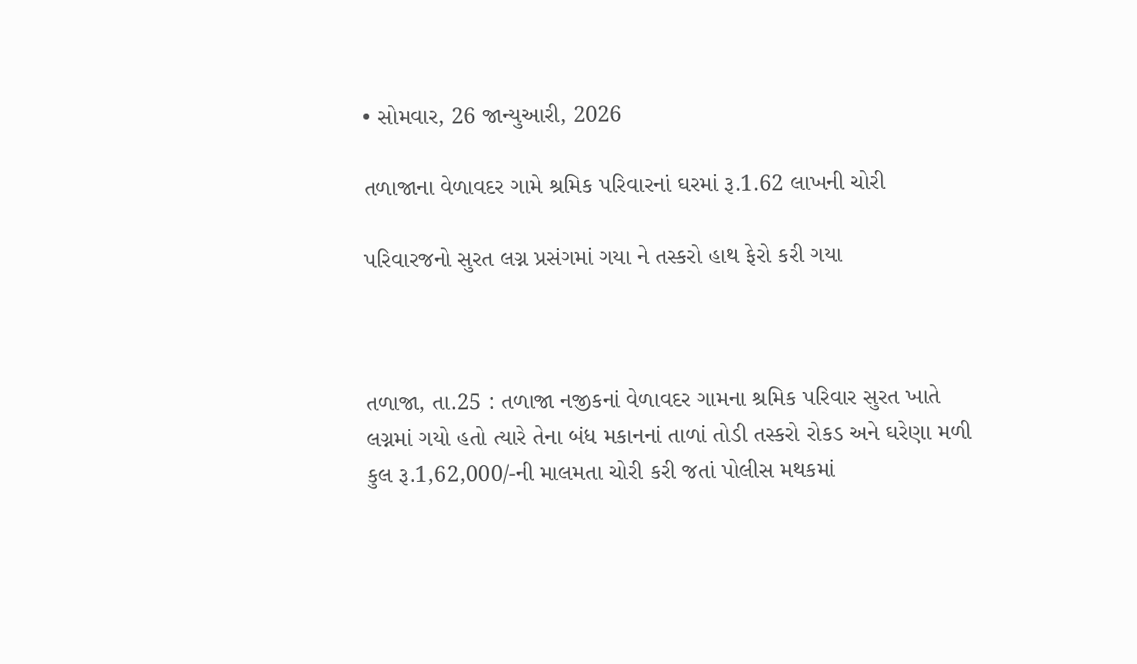• સોમવાર, 26 જાન્યુઆરી, 2026

તળાજાના વેળાવદર ગામે શ્રમિક પરિવારનાં ઘરમાં રૂ.1.62 લાખની ચોરી

પરિવારજનો સુરત લગ્ન પ્રસંગમાં ગયા ને તસ્કરો હાથ ફેરો કરી ગયા



તળાજા, તા.25 : તળાજા નજીકનાં વેળાવદર ગામના શ્રમિક પરિવાર સુરત ખાતે લગ્નમાં ગયો હતો ત્યારે તેના બંધ મકાનનાં તાળાં તોડી તસ્કરો રોકડ અને ઘરેણા મળી કુલ રૂ.1,62,000/-ની માલમતા ચોરી કરી જતાં પોલીસ મથકમાં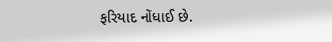ફરિયાદ નોંધાઈ છે.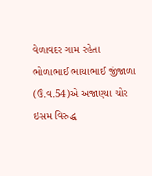વેળાવદર ગામ રહેતા ભોળાભાઈ ભાયાભાઈ જીંજાળા (ઉં.વ.54)એ અજાણ્યા ચોર ઇસમ વિરુદ્ધ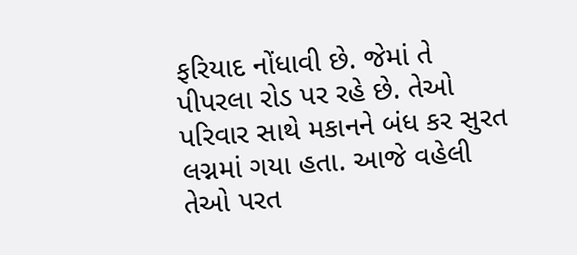ફરિયાદ નોંધાવી છે. જેમાં તે પીપરલા રોડ પર રહે છે. તેઓ પરિવાર સાથે મકાનને બંધ કર સુરત લગ્નમાં ગયા હતા. આજે વહેલી તેઓ પરત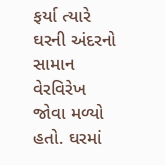ફર્યા ત્યારે ઘરની અંદરનો સામાન વેરવિરેખ જોવા મળ્યો હતો. ઘરમાં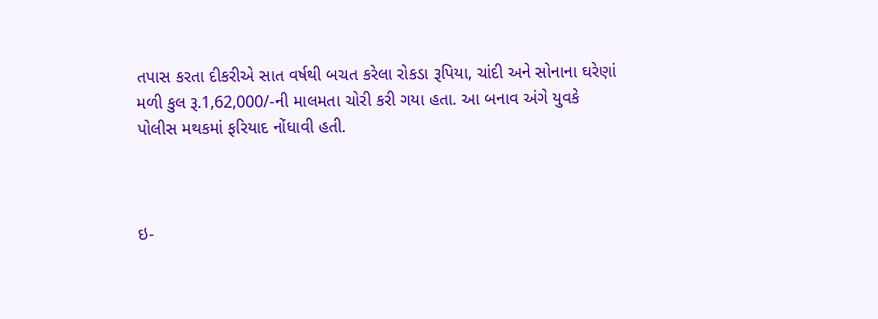તપાસ કરતા દીકરીએ સાત વર્ષથી બચત કરેલા રોકડા રૂપિયા, ચાંદી અને સોનાના ઘરેણાં મળી કુલ રૂ.1,62,000/-ની માલમતા ચોરી કરી ગયા હતા. આ બનાવ અંગે યુવકે પોલીસ મથકમાં ફરિયાદ નોંધાવી હતી.



ઇ-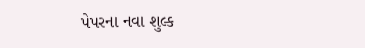પેપરના નવા શુલ્ક